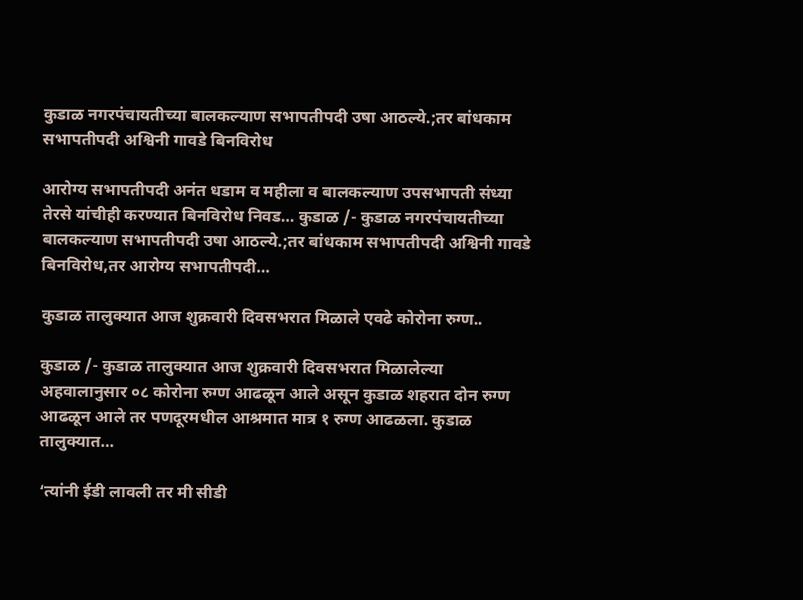कुडाळ नगरपंचायतीच्या बालकल्याण सभापतीपदी उषा आठल्ये.;तर बांधकाम सभापतीपदी अश्विनी गावडे बिनविरोध

आरोग्य सभापतीपदी अनंत धडाम व महीला व बालकल्याण उपसभापती संध्या तेरसे यांचीही करण्यात बिनविरोध निवड… कुडाळ /- कुडाळ नगरपंचायतीच्या बालकल्याण सभापतीपदी उषा आठल्ये.;तर बांधकाम सभापतीपदी अश्विनी गावडे बिनविरोध,तर आरोग्य सभापतीपदी…

कुडाळ तालुक्यात आज शुक्रवारी दिवसभरात मिळाले एवढे कोरोना रुग्ण..

कुडाळ /- कुडाळ तालुक्यात आज शुक्रवारी दिवसभरात मिळालेल्या अहवालानुसार ०८ कोरोना रुग्ण आढळून आले असून कुडाळ शहरात दोन रुग्ण आढळून आले तर पणदूरमधील आश्रमात मात्र १ रुग्ण आढळला. कुडाळ तालुक्यात…

‘त्यांनी ईडी लावली तर मी सीडी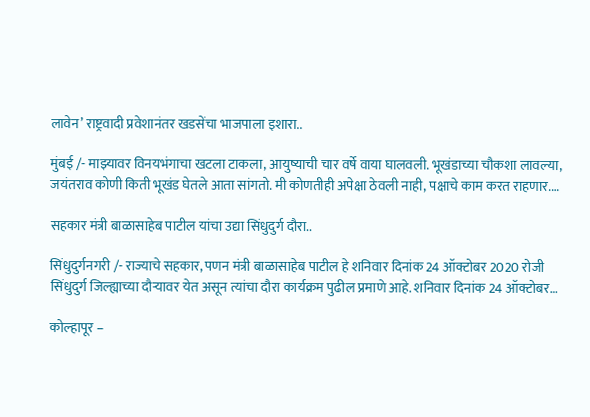लावेन’ राष्ट्रवादी प्रवेशानंतर खडसेंचा भाजपाला इशारा..

मुंबई /- माझ्यावर विनयभंगाचा खटला टाकला, आयुष्याची चार वर्षे वाया घालवली. भूखंडाच्या चौकशा लावल्या, जयंतराव कोणी किती भूखंड घेतले आता सांगतो. मी कोणतीही अपेक्षा ठेवली नाही, पक्षाचे काम करत राहणार.…

सहकार मंत्री बाळासाहेब पाटील यांचा उद्या सिंधुदुर्ग दौरा..

सिंधुदुर्गनगरी /- राज्याचे सहकार, पणन मंत्री बाळासाहेब पाटील हे शनिवार दिनांक 24 ऑक्टोबर 2020 रोजी सिंधुदुर्ग जिल्ह्याच्या दौऱ्यावर येत असून त्यांचा दौरा कार्यक्रम पुढील प्रमाणे आहे. शनिवार दिनांक 24 ऑक्टोबर…

कोल्हापूर –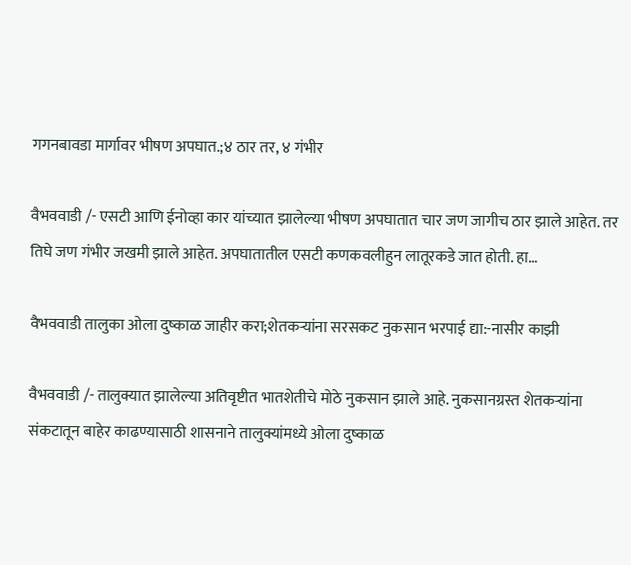गगनबावडा मार्गावर भीषण अपघात.;४ ठार तर, ४ गंभीर

वैभववाडी /- एसटी आणि ईनोव्हा कार यांच्यात झालेल्या भीषण अपघातात चार जण जागीच ठार झाले आहेत. तर तिघे जण गंभीर जखमी झाले आहेत. अपघातातील एसटी कणकवलीहुन लातूरकडे जात होती. हा…

वैभववाडी तालुका ओला दुष्काळ जाहीर करा;शेतकऱ्यांना सरसकट नुकसान भरपाई द्या:-नासीर काझी

वैभववाडी /- तालुक्यात झालेल्या अतिवृष्टीत भातशेतीचे मोठे नुकसान झाले आहे. नुकसानग्रस्त शेतकऱ्यांना संकटातून बाहेर काढण्यासाठी शासनाने तालुक्यांमध्ये ओला दुष्काळ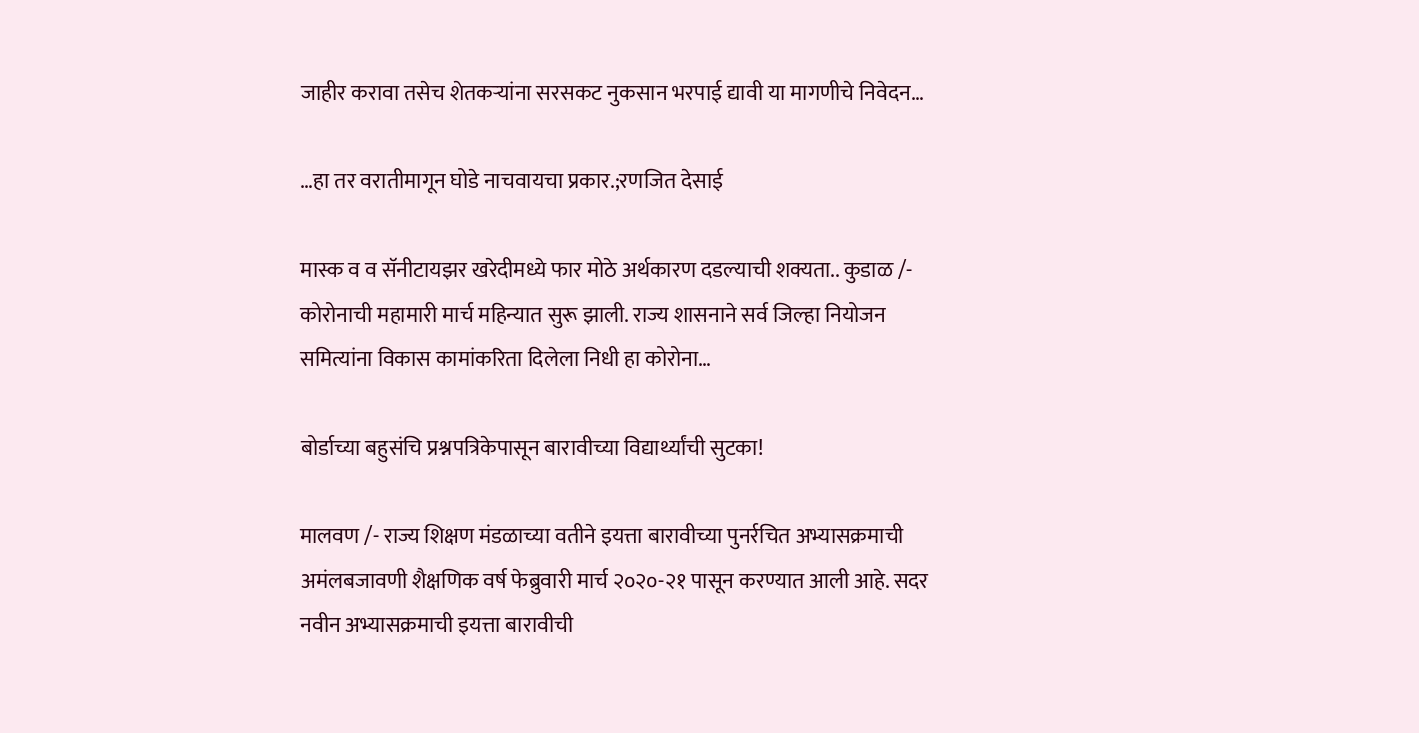जाहीर करावा तसेच शेतकऱ्यांना सरसकट नुकसान भरपाई द्यावी या मागणीचे निवेदन…

…हा तर वरातीमागून घोडे नाचवायचा प्रकार.;रणजित देसाई

मास्क व व सॅनीटायझर खरेदीमध्ये फार मोठे अर्थकारण दडल्याची शक्यता.. कुडाळ /- कोरोनाची महामारी मार्च महिन्यात सुरू झाली. राज्य शासनाने सर्व जिल्हा नियोजन समित्यांना विकास कामांकरिता दिलेला निधी हा कोरोना…

बोर्डाच्या बहुसंचि प्रश्नपत्रिकेपासून बारावीच्या विद्यार्थ्यांची सुटका!

मालवण /- राज्य शिक्षण मंडळाच्या वतीने इयत्ता बारावीच्या पुनर्रचित अभ्यासक्रमाची अमंलबजावणी शैक्षणिक वर्ष फेब्रुवारी मार्च २०२०-२१ पासून करण्यात आली आहे. सदर नवीन अभ्यासक्रमाची इयत्ता बारावीची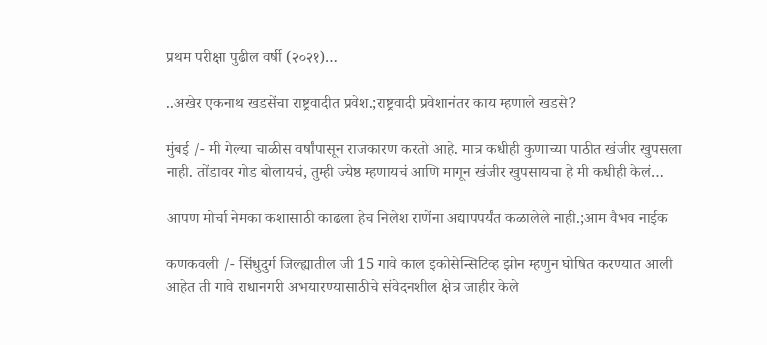प्रथम परीक्षा पुढील वर्षी (२०२१)…

..अखेर एकनाथ खडसेंचा राष्ट्रवादीत प्रवेश.;राष्ट्रवादी प्रवेशानंतर काय म्हणाले खडसे?

मुंबई /- मी गेल्या चाळीस वर्षांपासून राजकारण करतो आहे. मात्र कधीही कुणाच्या पाठीत खंजीर खुपसला नाही. तोंडावर गोड बोलायचं, तुम्ही ज्येष्ठ म्हणायचं आणि मागून खंजीर खुपसायचा हे मी कधीही केलं…

आपण मोर्चा नेमका कशासाठी काढला हेच निलेश राणेंना अद्यापपर्यंत कळालेले नाही.;आम वैभव नाईक

कणकवली /- सिंधुदुर्ग जिल्ह्यातील जी 15 गावे काल इकोसेन्सिटिव्ह झोन म्हणुन घोषित करण्यात आली आहेत ती गावे राधानगरी अभयारण्यासाठीचे संवेदनशील क्षेत्र जाहीर केले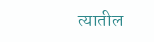त्यातील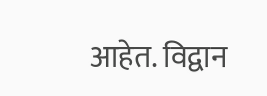आहेत. विद्वान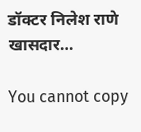डॉक्टर निलेश राणे खासदार…

You cannot copy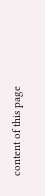content of this page